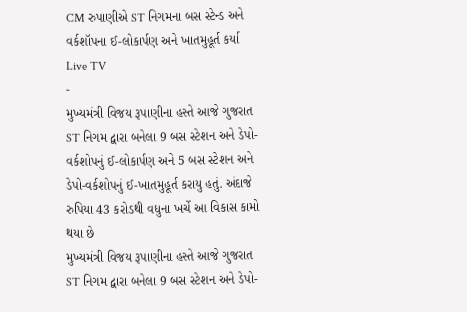CM રુપાણીએ ST નિગમના બસ સ્ટેન્ડ અને વર્કશૉપના ઈ-લોકાર્પણ અને ખાતમુહૂર્ત કર્યા
Live TV
-
મુખ્યમંત્રી વિજય રૂપાણીના હસ્તે આજે ગુજરાત ST નિગમ દ્વારા બનેલા 9 બસ સ્ટેશન અને ડેપો-વર્કશોપનું ઈ-લોકાર્પણ અને 5 બસ સ્ટેશન અને ડેપો-વર્કશોપનું ઈ-ખાતમુહૂર્ત કરાયુ હતું. અંદાજે રુપિયા 43 કરોડથી વધુના ખર્ચે આ વિકાસ કામો થયા છે
મુખ્યમંત્રી વિજય રૂપાણીના હસ્તે આજે ગુજરાત ST નિગમ દ્વારા બનેલા 9 બસ સ્ટેશન અને ડેપો-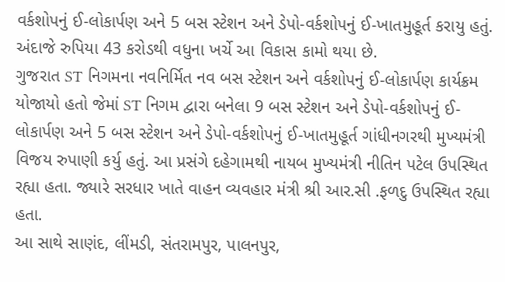વર્કશોપનું ઈ-લોકાર્પણ અને 5 બસ સ્ટેશન અને ડેપો-વર્કશોપનું ઈ-ખાતમુહૂર્ત કરાયુ હતું. અંદાજે રુપિયા 43 કરોડથી વધુના ખર્ચે આ વિકાસ કામો થયા છે.
ગુજરાત ST નિગમના નવનિર્મિત નવ બસ સ્ટેશન અને વર્કશોપનું ઈ-લોકાર્પણ કાર્યક્રમ યોજાયો હતો જેમાં ST નિગમ દ્વારા બનેલા 9 બસ સ્ટેશન અને ડેપો-વર્કશોપનું ઈ-લોકાર્પણ અને 5 બસ સ્ટેશન અને ડેપો-વર્કશોપનું ઈ-ખાતમુહૂર્ત ગાંધીનગરથી મુખ્યમંત્રી વિજય રુપાણી કર્યુ હતું. આ પ્રસંગે દહેગામથી નાયબ મુખ્યમંત્રી નીતિન પટેલ ઉપસ્થિત રહ્યા હતા. જ્યારે સરધાર ખાતે વાહન વ્યવહાર મંત્રી શ્રી આર.સી .ફળદુ ઉપસ્થિત રહ્યા હતા.
આ સાથે સાણંદ, લીંમડી, સંતરામપુર, પાલનપુર,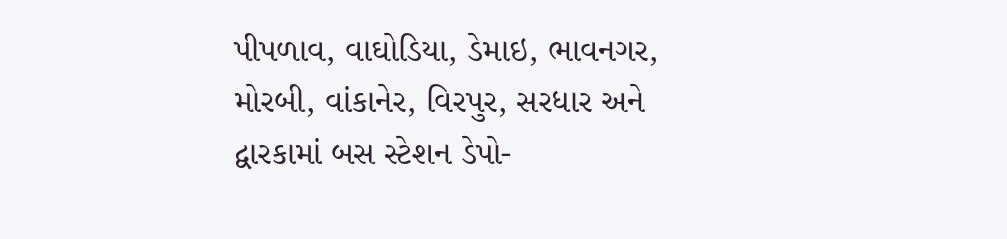પીપળાવ, વાઘોડિયા, ડેમાઇ, ભાવનગર, મોરબી, વાંકાનેર, વિરપુર, સરધાર અને દ્વારકામાં બસ સ્ટેશન ડેપો-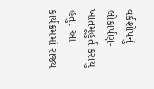વર્કશોપનું લોકાર્પણ-ખાતમૂહુર્ત કરાયુ હતુ. આ કાર્યક્રમમાં રાજ્ય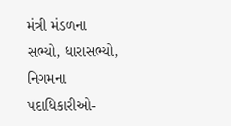મંત્રી મંડળના સભ્યો, ધારાસભ્યો, નિગમના પદાધિકારીઓ-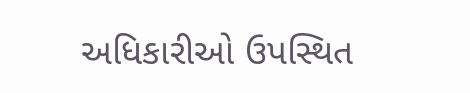અધિકારીઓ ઉપસ્થિત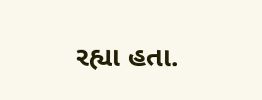રહ્યા હતા.